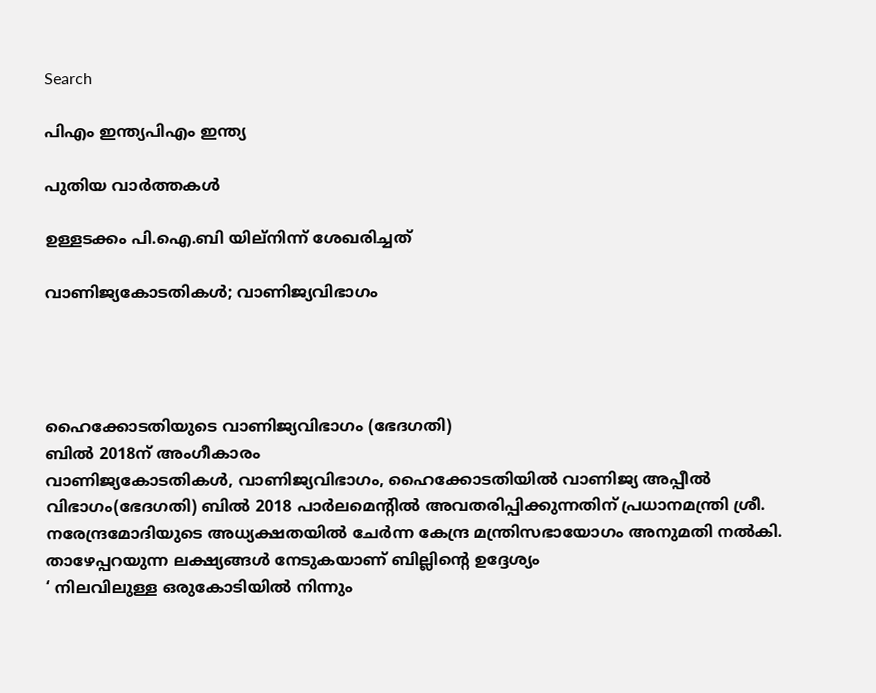Search

പിഎം ഇന്ത്യപിഎം ഇന്ത്യ

പുതിയ വാർത്തകൾ

ഉള്ളടക്കം പി.ഐ.ബി യില്നിന്ന് ശേഖരിച്ചത്

വാണിജ്യകോടതികള്‍; വാണിജ്യവിഭാഗം




ഹൈക്കോടതിയുടെ വാണിജ്യവിഭാഗം (ഭേദഗതി)
ബില്‍ 2018ന് അംഗീകാരം
വാണിജ്യകോടതികള്‍, വാണിജ്യവിഭാഗം, ഹൈക്കോടതിയില്‍ വാണിജ്യ അപ്പീല്‍ വിഭാഗം(ഭേദഗതി) ബില്‍ 2018 പാര്‍ലമെന്റില്‍ അവതരിപ്പിക്കുന്നതിന് പ്രധാനമന്ത്രി ശ്രീ. നരേന്ദ്രമോദിയുടെ അധ്യക്ഷതയില്‍ ചേര്‍ന്ന കേന്ദ്ര മന്ത്രിസഭായോഗം അനുമതി നല്‍കി.
താഴേപ്പറയുന്ന ലക്ഷ്യങ്ങള്‍ നേടുകയാണ് ബില്ലിന്റെ ഉദ്ദേശ്യം
‘ നിലവിലുള്ള ഒരുകോടിയില്‍ നിന്നും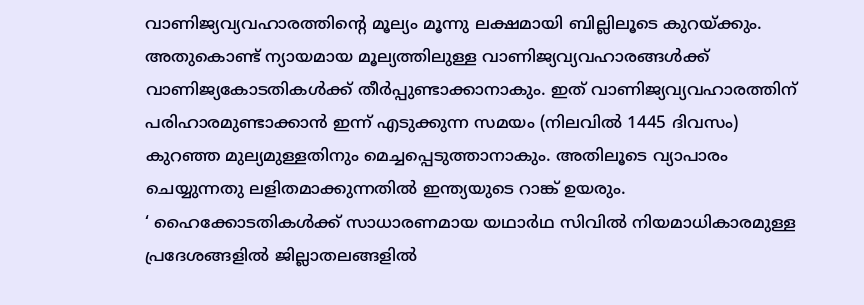വാണിജ്യവ്യവഹാരത്തിന്റെ മൂല്യം മൂന്നു ലക്ഷമായി ബില്ലിലൂടെ കുറയ്ക്കും. അതുകൊണ്ട് ന്യായമായ മൂല്യത്തിലുള്ള വാണിജ്യവ്യവഹാരങ്ങള്‍ക്ക് വാണിജ്യകോടതികള്‍ക്ക് തീര്‍പ്പുണ്ടാക്കാനാകും. ഇത് വാണിജ്യവ്യവഹാരത്തിന് പരിഹാരമുണ്ടാക്കാന്‍ ഇന്ന് എടുക്കുന്ന സമയം (നിലവില്‍ 1445 ദിവസം) കുറഞ്ഞ മുല്യമുള്ളതിനും മെച്ചപ്പെടുത്താനാകും. അതിലൂടെ വ്യാപാരം ചെയ്യുന്നതു ലളിതമാക്കുന്നതില്‍ ഇന്ത്യയുടെ റാങ്ക് ഉയരും.
‘ ഹൈക്കോടതികള്‍ക്ക് സാധാരണമായ യഥാര്‍ഥ സിവില്‍ നിയമാധികാരമുള്ള പ്രദേശങ്ങളില്‍ ജില്ലാതലങ്ങളില്‍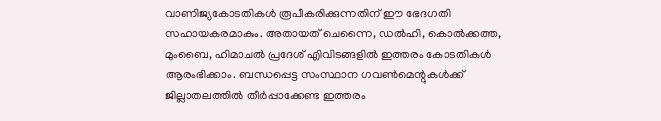വാണിജ്യകോടതികള്‍ രൂപീകരിക്കുന്നതിന് ഈ ഭേദഗതി സഹായകരമാകും. അതായത് ചെന്നൈ, ഡല്‍ഹി, കൊല്‍ക്കത്ത, മുംബൈ, ഹിമാചല്‍ പ്രദേശ് എിവിടങ്ങളില്‍ ഇത്തരം കോടതികള്‍ ആരംഭിക്കാം. ബന്ധപ്പെട്ട സംസ്ഥാന ഗവണ്‍മെന്റുകള്‍ക്ക് ജില്ലാതലത്തില്‍ തീര്‍പ്പാക്കേണ്ട ഇത്തരം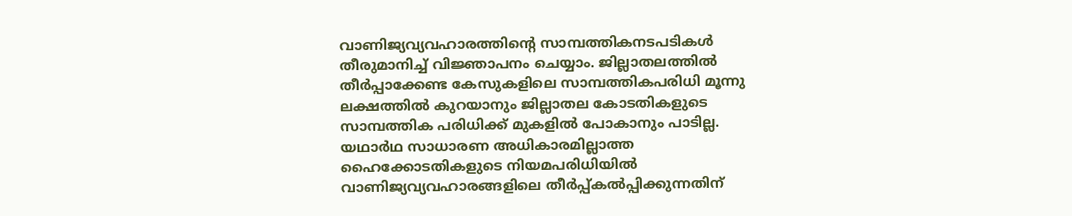വാണിജ്യവ്യവഹാരത്തിന്റെ സാമ്പത്തികനടപടികള്‍ തീരുമാനിച്ച് വിജ്ഞാപനം ചെയ്യാം. ജില്ലാതലത്തില്‍ തീര്‍പ്പാക്കേണ്ട കേസുകളിലെ സാമ്പത്തികപരിധി മൂന്നു ലക്ഷത്തില്‍ കുറയാനും ജില്ലാതല കോടതികളുടെ സാമ്പത്തിക പരിധിക്ക് മുകളില്‍ പോകാനും പാടില്ല. യഥാര്‍ഥ സാധാരണ അധികാരമില്ലാത്ത ഹൈക്കോടതികളുടെ നിയമപരിധിയില്‍ വാണിജ്യവ്യവഹാരങ്ങളിലെ തീര്‍പ്പ്കല്‍പ്പിക്കുന്നതിന്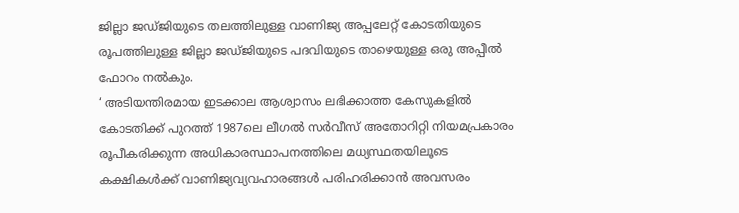ജില്ലാ ജഡ്ജിയുടെ തലത്തിലുള്ള വാണിജ്യ അപ്പലേറ്റ് കോടതിയുടെ രൂപത്തിലുള്ള ജില്ലാ ജഡ്ജിയുടെ പദവിയുടെ താഴെയുള്ള ഒരു അപ്പീല്‍ ഫോറം നല്‍കും.
‘ അടിയന്തിരമായ ഇടക്കാല ആശ്വാസം ലഭിക്കാത്ത കേസുകളില്‍ കോടതിക്ക് പുറത്ത് 1987ലെ ലീഗല്‍ സര്‍വീസ് അതോറിറ്റി നിയമപ്രകാരം രൂപീകരിക്കുന്ന അധികാരസ്ഥാപനത്തിലെ മധ്യസ്ഥതയിലൂടെ കക്ഷികള്‍ക്ക് വാണിജ്യവ്യവഹാരങ്ങള്‍ പരിഹരിക്കാന്‍ അവസരം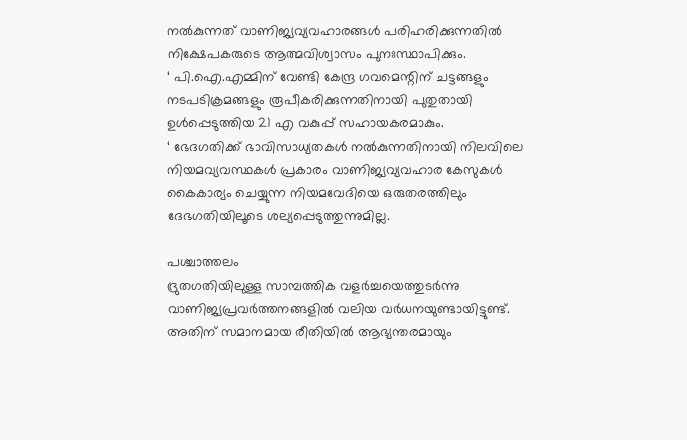നല്‍കുന്നത് വാണിജ്യവ്യവഹാരങ്ങള്‍ പരിഹരിക്കുന്നതില്‍ നിക്ഷേപകരുടെ ആത്മവിശ്വാസം പുനഃസ്ഥാപിക്കും.
‘ പി.ഐ.എമ്മിന് വേണ്ടി കേന്ദ്ര ഗവമെന്റിന് ചട്ടങ്ങളും നടപടിക്രമങ്ങളും രൂപീകരിക്കുന്നതിനായി പുതുതായി ഉള്‍പ്പെടുത്തിയ 21 എ വകുപ്പ് സഹായകരമാകും.
‘ ഭേദഗതിക്ക് ഭാവിസാധ്യതകള്‍ നല്‍കുന്നതിനായി നിലവിലെ നിയമവ്യവസ്ഥകള്‍ പ്രകാരം വാണിജ്യവ്യവഹാര കേസുകള്‍ കൈകാര്യം ചെയ്യുന്ന നിയമവേദിയെ ഒരുതരത്തിലും ദേഭഗതിയിലൂടെ ശല്യപ്പെടുത്തുന്നുമില്ല.

പശ്ചാത്തലം
ദ്രുതഗതിയിലുള്ള സാമ്പത്തിക വളര്‍ച്ചയെത്തുടര്‍ന്നു വാണിജ്യപ്രവര്‍ത്തനങ്ങളില്‍ വലിയ വര്‍ധനയുണ്ടായിട്ടുണ്ട്. അതിന് സമാനമായ രീതിയില്‍ ആഭ്യന്തരമായും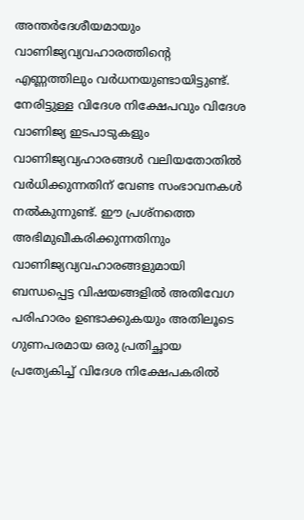അന്തര്‍ദേശീയമായും വാണിജ്യവ്യവഹാരത്തിന്റെ എണ്ണത്തിലും വര്‍ധനയുണ്ടായിട്ടുണ്ട്. നേരിട്ടുള്ള വിദേശ നിക്ഷേപവും വിദേശ വാണിജ്യ ഇടപാടുകളും വാണിജ്യവ്യഹാരങ്ങള്‍ വലിയതോതില്‍ വര്‍ധിക്കുന്നതിന് വേണ്ട സംഭാവനകള്‍ നല്‍കുന്നുണ്ട്. ഈ പ്രശ്‌നത്തെ അഭിമുഖീകരിക്കുന്നതിനും വാണിജ്യവ്യവഹാരങ്ങളുമായി ബന്ധപ്പെട്ട വിഷയങ്ങളില്‍ അതിവേഗ പരിഹാരം ഉണ്ടാക്കുകയും അതിലൂടെ ഗുണപരമായ ഒരു പ്രതിച്ഛായ പ്രത്യേകിച്ച് വിദേശ നിക്ഷേപകരില്‍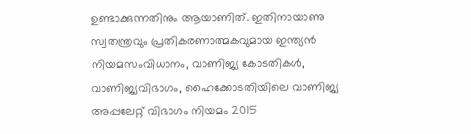ഉണ്ടാക്കുന്നതിനും ആയാണിത്. ഇതിനായാണു സ്വതന്ത്രവും പ്രതികരണാത്മകവുമായ ഇന്ത്യന്‍ നിയമസംവിധാനം, വാണിജ്യ കോടതികള്‍, വാണിജ്യവിഭാഗം, ഹൈക്കോടതിയിലെ വാണിജ്യ അപ്പലേറ്റ് വിഭാഗം നിയമം 2015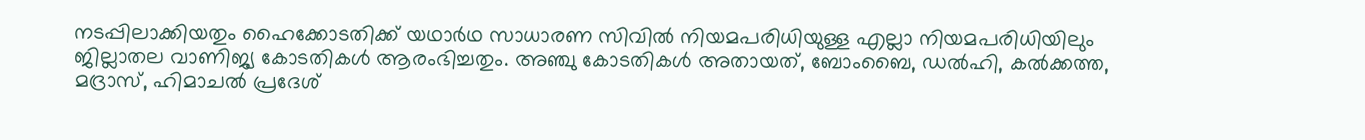നടപ്പിലാക്കിയതും ഹൈക്കോടതിക്ക് യഥാര്‍ഥ സാധാരണ സിവില്‍ നിയമപരിധിയുള്ള എല്ലാ നിയമപരിധിയിലും ജില്ലാതല വാണിജ്യ കോടതികള്‍ ആരംഭിച്ചതും. അഞ്ചു കോടതികള്‍ അതായത്, ബോംബൈ, ഡല്‍ഹി, കല്‍ക്കത്ത, മദ്രാസ്, ഹിമാചല്‍ പ്രദേശ്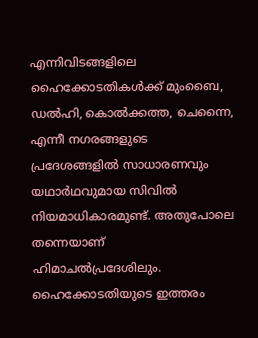എന്നിവിടങ്ങളിലെ ഹൈക്കോടതികള്‍ക്ക് മുംബൈ, ഡല്‍ഹി, കൊല്‍ക്കത്ത, ചെന്നൈ, എന്നീ നഗരങ്ങളുടെ പ്രദേശങ്ങളില്‍ സാധാരണവും യഥാര്‍ഥവുമായ സിവില്‍ നിയമാധികാരമുണ്ട്. അതുപോലെ തന്നെയാണ് ഹിമാചല്‍പ്രദേശിലും. ഹൈക്കോടതിയുടെ ഇത്തരം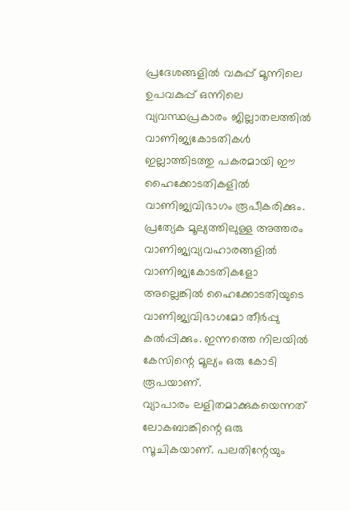പ്രദേശങ്ങളില്‍ വകുപ്പ് മൂന്നിലെ ഉപവകുപ്പ് ഒന്നിലെ വ്യവസ്ഥപ്രകാരം ജില്ലാതലത്തില്‍ വാണിജ്യകോടതികള്‍ ഇല്ലാത്തിടത്തു പകരമായി ഈ ഹൈക്കോടതികളില്‍ വാണിജ്യവിഭാഗം രൂപീകരിക്കും. പ്രത്യേക മൂല്യത്തിലുള്ള അത്തരം വാണിജ്യവ്യവഹാരങ്ങളില്‍ വാണിജ്യകോടതികളോ അല്ലെങ്കില്‍ ഹൈക്കോടതിയുടെ വാണിജ്യവിഭാഗമോ തീര്‍പ്പു കല്‍പ്പിക്കും. ഇന്നത്തെ നിലയില്‍ കേസിന്റെ മൂല്യം ഒരു കോടി രൂപയാണ്.
വ്യാപാരം ലളിതമാക്കുകയെന്നത് ലോകബാങ്കിന്റെ ഒരു സൂചികയാണ്. പലതിന്റേയും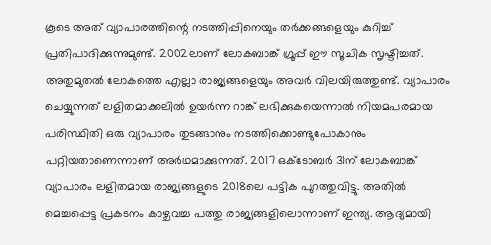കൂടെ അത് വ്യാപാരത്തിന്റെ നടത്തിപ്പിനെയും തര്‍ക്കങ്ങളെയും കുറിച്ച് പ്രതിപാദിക്കുന്നുമുണ്ട്. 2002ലാണ് ലോകബാങ്ക് ഗ്രൂപ്പ് ഈ സൂചിക സൃഷ്ടിച്ചത്. അതുമുതല്‍ ലോകത്തെ എല്ലാ രാജ്യങ്ങളെയും അവര്‍ വിലയിരുത്തുണ്ട്. വ്യാപാരം ചെയ്യുന്നത് ലളിതമാക്കലില്‍ ഉയര്‍ന്ന റാങ്ക് ലഭിക്കുകയെന്നാല്‍ നിയമപരമായ പരിസ്ഥിതി ഒരു വ്യാപാരം തുടങ്ങാനും നടത്തിക്കൊണ്ടുപോകാനും പറ്റിയതാണെന്നാണ് അര്‍ഥമാക്കുന്നത്. 2017 ഒക്‌ടോബര്‍ 31ന് ലോകബാങ്ക് വ്യാപാരം ലളിതമായ രാജ്യങ്ങളുടെ 2018ലെ പട്ടിക പുറത്തുവിട്ടു. അതില്‍ മെച്ചപ്പെട്ട പ്രകടനം കാഴ്ചവച്ച പത്തു രാജ്യങ്ങളിലൊന്നാണ് ഇന്ത്യ. ആദ്യമായി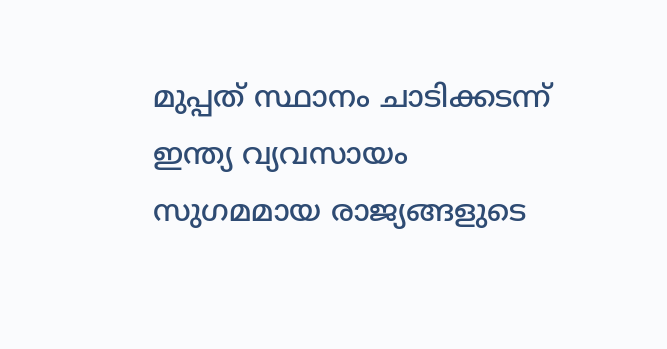മുപ്പത് സ്ഥാനം ചാടിക്കടന്ന് ഇന്ത്യ വ്യവസായം സുഗമമായ രാജ്യങ്ങളുടെ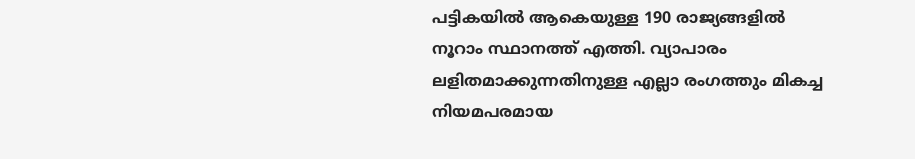പട്ടികയില്‍ ആകെയുള്ള 190 രാജ്യങ്ങളില്‍ നൂറാം സ്ഥാനത്ത് എത്തി. വ്യാപാരം ലളിതമാക്കുന്നതിനുള്ള എല്ലാ രംഗത്തും മികച്ച നിയമപരമായ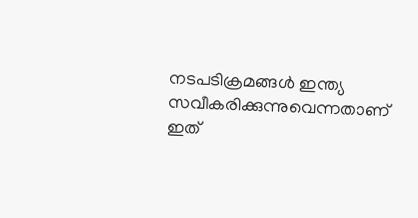നടപടിക്രമങ്ങള്‍ ഇന്ത്യ സവീകരിക്കുന്നുവെന്നതാണ് ഇത്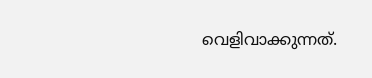വെളിവാക്കുന്നത്.